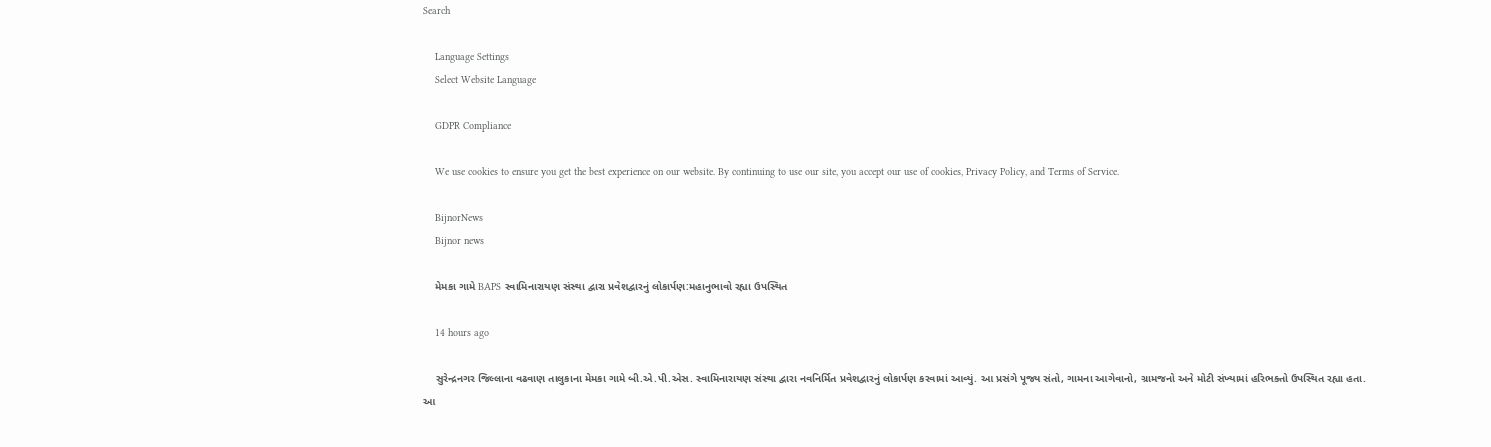Search

    Language Settings
    Select Website Language

    GDPR Compliance

    We use cookies to ensure you get the best experience on our website. By continuing to use our site, you accept our use of cookies, Privacy Policy, and Terms of Service.

    BijnorNews
    Bijnor news

    મેમકા ગામે BAPS સ્વામિનારાયણ સંસ્થા દ્વારા પ્રવેશદ્વારનું લોકાર્પણ:મહાનુભાવો રહ્યા ઉપસ્થિત

    14 hours ago

    સુરેન્દ્રનગર જિલ્લાના વઢવાણ તાલુકાના મેમકા ગામે બી.એ.પી.એસ. સ્વામિનારાયણ સંસ્થા દ્વારા નવનિર્મિત પ્રવેશદ્વારનું લોકાર્પણ કરવામાં આવ્યું. આ પ્રસંગે પૂજ્ય સંતો, ગામના આગેવાનો, ગ્રામજનો અને મોટી સંખ્યામાં હરિભક્તો ઉપસ્થિત રહ્યા હતા. આ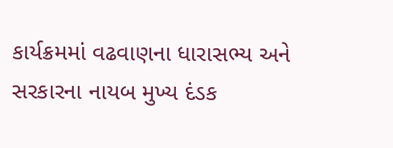કાર્યક્રમમાં વઢવાણના ધારાસભ્ય અને સરકારના નાયબ મુખ્ય દંડક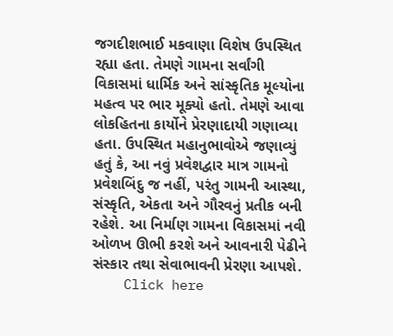જગદીશભાઈ મકવાણા વિશેષ ઉપસ્થિત રહ્યા હતા. તેમણે ગામના સર્વાંગી વિકાસમાં ધાર્મિક અને સાંસ્કૃતિક મૂલ્યોના મહત્વ પર ભાર મૂક્યો હતો. તેમણે આવા લોકહિતના કાર્યોને પ્રેરણાદાયી ગણાવ્યા હતા. ઉપસ્થિત મહાનુભાવોએ જણાવ્યું હતું કે, આ નવું પ્રવેશદ્વાર માત્ર ગામનો પ્રવેશબિંદુ જ નહીં, પરંતુ ગામની આસ્થા, સંસ્કૃતિ, એકતા અને ગૌરવનું પ્રતીક બની રહેશે. આ નિર્માણ ગામના વિકાસમાં નવી ઓળખ ઊભી કરશે અને આવનારી પેઢીને સંસ્કાર તથા સેવાભાવની પ્રેરણા આપશે.
    Click here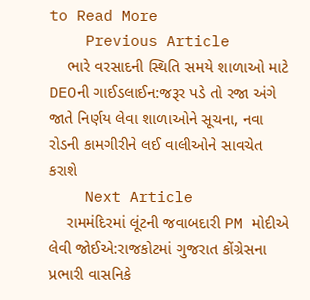to Read More
    Previous Article
    ભારે વરસાદની સ્થિતિ સમયે શાળાઓ માટે DEOની ગાઈડલાઈન:જરૂર પડે તો રજા અંગે જાતે નિર્ણય લેવા શાળાઓને સૂચના, નવા રોડની કામગીરીને લઈ વાલીઓને સાવચેત કરાશે
    Next Article
    રામમંદિરમાં લૂંટની જવાબદારી PM મોદીએ લેવી જોઈએ:રાજકોટમાં ગુજરાત કોંગ્રેસના પ્રભારી વાસનિકે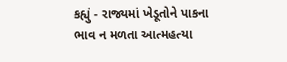કહ્યું - રાજ્યમાં ખેડૂતોને પાકના ભાવ ન મળતા આત્મહત્યા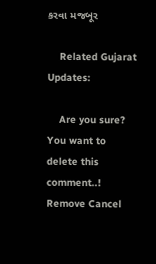કરવા મજબૂર

    Related Gujarat Updates:

    Are you sure? You want to delete this comment..! Remove Cancel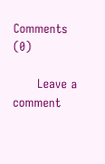Comments (0)

      Leave a comment